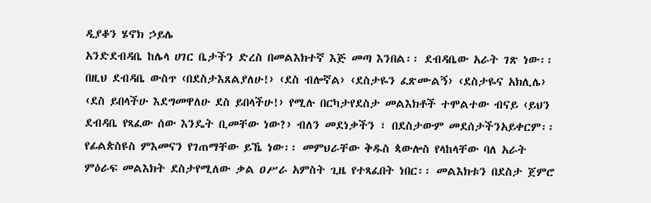ዲያቆን ሄኖክ ኃይሌ
አንድደብዳቤ ከሌላ ሀገር ቤታችን ድረስ በመልእክተኛ እጅ መጣ እንበል፡፡ ደብዳቤው አራት ገጽ ነው፡፡ በዚህ ደብዳቤ ውስጥ ‹በደስታእጸልያለሁ!› ‹ደስ ብሎኛል› ‹ደስታዬን ፈጽሙልኝ› ‹ደስታዬና አክሊሌ› ‹ደስ ይበላችሁ እደግመዋለሁ ደስ ይበላችሁ!› የሚሉ በርካታየደስታ መልእክቶች ተሞልተው ብናይ ‹ይህን ደብዳቤ የጻፈው ሰው እንዴት ቢመቸው ነው?› ብለን መደነቃችን ፣ በደስታውም መደሰታችንአይቀርም፡፡ የፊልጵስዩስ ምእመናን የገጠማቸው ይኼ ነው፡፡ መምህራቸው ቅዱስ ጳውሎስ የላከላቸው ባለ አራት ምዕራፍ መልእክት ደስታየሚለው ቃል ዐሥራ አምስት ጊዜ የተጻፈበት ነበር፡፡ መልእክቱን በደስታ ጀምሮ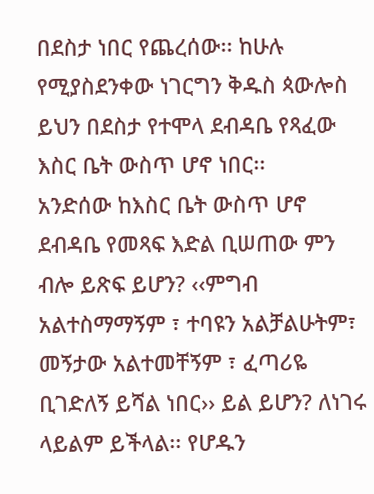በደስታ ነበር የጨረሰው፡፡ ከሁሉ የሚያስደንቀው ነገርግን ቅዱስ ጳውሎስ ይህን በደስታ የተሞላ ደብዳቤ የጻፈው እስር ቤት ውስጥ ሆኖ ነበር፡፡
አንድሰው ከእስር ቤት ውስጥ ሆኖ ደብዳቤ የመጻፍ እድል ቢሠጠው ምን ብሎ ይጽፍ ይሆን? ‹‹ምግብ አልተስማማኝም ፣ ተባዩን አልቻልሁትም፣ መኝታው አልተመቸኝም ፣ ፈጣሪዬ ቢገድለኝ ይሻል ነበር›› ይል ይሆን? ለነገሩ ላይልም ይችላል፡፡ የሆዱን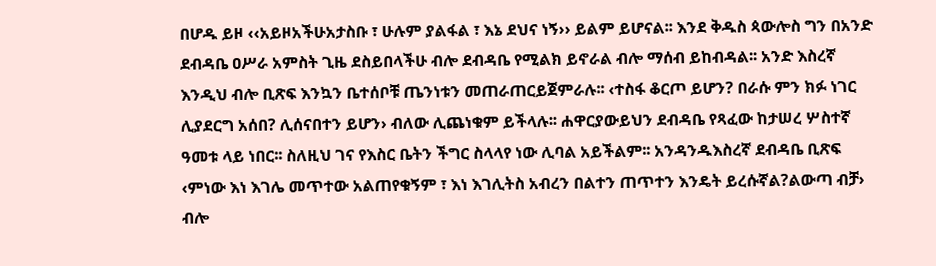በሆዱ ይዞ ‹‹አይዞአችሁአታስቡ ፣ ሁሉም ያልፋል ፣ እኔ ደህና ነኝ›› ይልም ይሆናል፡፡ እንደ ቅዱስ ጳውሎስ ግን በአንድ ደብዳቤ ዐሥራ አምስት ጊዜ ደስይበላችሁ ብሎ ደብዳቤ የሚልክ ይኖራል ብሎ ማሰብ ይከብዳል፡፡ አንድ እስረኛ እንዲህ ብሎ ቢጽፍ እንኳን ቤተሰቦቹ ጤንነቱን መጠራጠርይጀምራሉ፡፡ ‹ተስፋ ቆርጦ ይሆን? በራሱ ምን ክፉ ነገር ሊያደርግ አሰበ? ሊሰናበተን ይሆን› ብለው ሊጨነቁም ይችላሉ፡፡ ሐዋርያውይህን ደብዳቤ የጻፈው ከታሠረ ሦስተኛ ዓመቱ ላይ ነበር፡፡ ስለዚህ ገና የእስር ቤትን ችግር ስላላየ ነው ሊባል አይችልም፡፡ አንዳንዱእስረኛ ደብዳቤ ቢጽፍ ‹ምነው እነ እገሌ መጥተው አልጠየቁኝም ፣ እነ እገሊትስ አብረን በልተን ጠጥተን እንዴት ይረሱኛል?ልውጣ ብቻ› ብሎ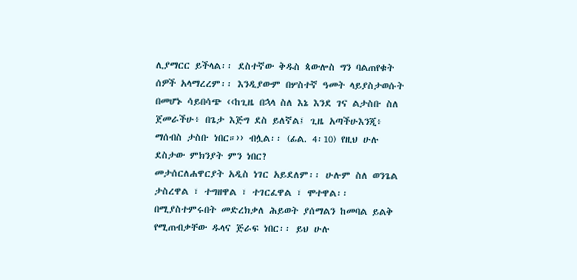ሊያማርር ይችላል፡፡ ደስተኛው ቅዱስ ጳውሎስ ግን ባልጠየቁት ሰዎች አላማረረም፡፡ እንዲያውም በሦስተኛ ዓመት ላይያስታወሱት በመሆኑ ሳይበሳጭ ‹‹ከጊዜ በኋላ ስለ እኔ እንደ ገና ልታስቡ ስለ ጀመራችሁ፥ በጌታ እጅግ ደስ ይለኛል፤ ጊዜ አጣችሁእንጂ፥ ማሰብስ ታስቡ ነበር።›› ብሏል፡፡ (ፊል. 4፡10) የዚህ ሁሉ ደስታው ምክንያት ምን ነበር?
መታሰርለሐዋርያት አዲስ ነገር አይደለም፡፡ ሁሉም ስለ ወንጌል ታስረዋል ፣ ተግዘዋል ፣ ተገርፈዋል ፣ ሞተዋል፡፡ በሚያስተምሩበት መድረክቃለ ሕይወት ያሰማልን ከመባል ይልቅ የሚጠብቃቸው ዱላና ጅራፍ ነበር፡፡ ይህ ሁሉ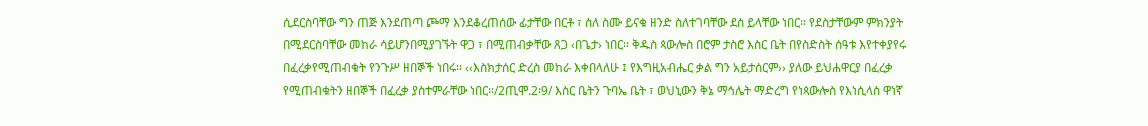ሲደርስባቸው ግን ጠጅ እንደጠጣ ጮማ እንደቆረጠሰው ፊታቸው በርቶ ፣ ስለ ስሙ ይናቁ ዘንድ ስለተገባቸው ደስ ይላቸው ነበር፡፡ የደስታቸውም ምክንያት በሚደርስባቸው መከራ ሳይሆንበሚያገኙት ዋጋ ፣ በሚጠብቃቸው ጸጋ ‹በጌታ› ነበር፡፡ ቅዱስ ጳውሎስ በሮም ታስሮ እስር ቤት በየስድስት ሰዓቱ እየተቀያየሩ በፈረቃየሚጠብቁት የንጉሥ ዘበኞች ነበሩ፡፡ ‹‹እስክታሰር ድረስ መከራ እቀበላለሁ ፤ የእግዚአብሔር ቃል ግን አይታሰርም›› ያለው ይህሐዋርያ በፈረቃ የሚጠብቁትን ዘበኞች በፈረቃ ያስተምራቸው ነበር፡፡/2ጢሞ.2፡9/ እስር ቤትን ጉባኤ ቤት ፣ ወህኒውን ቅኔ ማኅሌት ማድረግ የነጳውሎስ የእነሲላስ ዋነኛ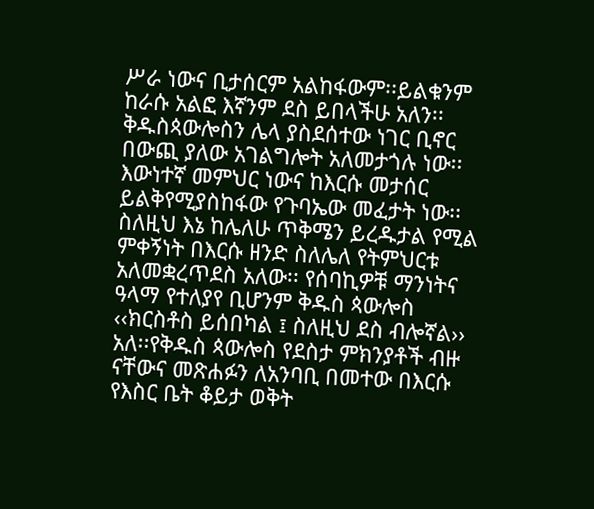ሥራ ነውና ቢታሰርም አልከፋውም፡፡ይልቁንም ከራሱ አልፎ እኛንም ደስ ይበላችሁ አለን፡፡
ቅዱስጳውሎስን ሌላ ያስደሰተው ነገር ቢኖር በውጪ ያለው አገልግሎት አለመታጎሉ ነው፡፡ እውነተኛ መምህር ነውና ከእርሱ መታሰር ይልቅየሚያስከፋው የጉባኤው መፈታት ነው፡፡ ስለዚህ እኔ ከሌለሁ ጥቅሜን ይረዱታል የሚል ምቀኝነት በእርሱ ዘንድ ስለሌለ የትምህርቱ አለመቋረጥደስ አለው፡፡ የሰባኪዎቹ ማንነትና ዓላማ የተለያየ ቢሆንም ቅዱስ ጳውሎስ ‹‹ክርስቶስ ይሰበካል ፤ ስለዚህ ደስ ብሎኛል›› አለ፡፡የቅዱስ ጳውሎስ የደስታ ምክንያቶች ብዙ ናቸውና መጽሐፉን ለአንባቢ በመተው በእርሱ የእስር ቤት ቆይታ ወቅት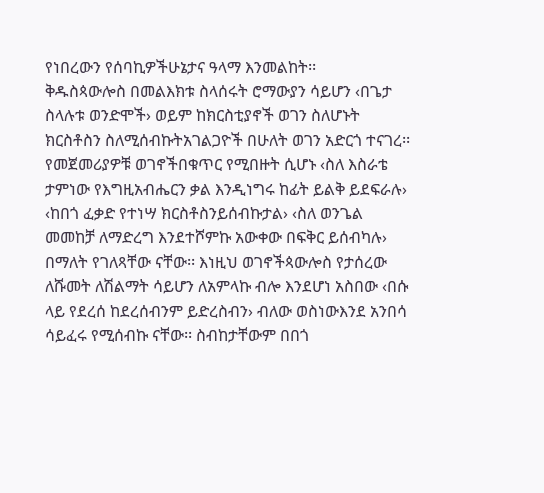የነበረውን የሰባኪዎችሁኔታና ዓላማ እንመልከት፡፡
ቅዱስጳውሎስ በመልእክቱ ስላሰሩት ሮማውያን ሳይሆን ‹በጌታ ስላሉቱ ወንድሞች› ወይም ከክርስቲያኖች ወገን ስለሆኑት ክርስቶስን ስለሚሰብኩትአገልጋዮች በሁለት ወገን አድርጎ ተናገረ፡፡ የመጀመሪያዎቹ ወገኖችበቁጥር የሚበዙት ሲሆኑ ‹ስለ እስራቴ ታምነው የእግዚአብሔርን ቃል እንዲነግሩ ከፊት ይልቅ ይደፍራሉ› ‹ከበጎ ፈቃድ የተነሣ ክርስቶስንይሰብኩታል› ‹ስለ ወንጌል መመከቻ ለማድረግ እንደተሾምኩ አውቀው በፍቅር ይሰብካሉ› በማለት የገለጻቸው ናቸው፡፡ እነዚህ ወገኖችጳውሎስ የታሰረው ለሹመት ለሽልማት ሳይሆን ለአምላኩ ብሎ እንደሆነ አስበው ‹በሱ ላይ የደረሰ ከደረሰብንም ይድረስብን› ብለው ወስነውእንደ አንበሳ ሳይፈሩ የሚሰብኩ ናቸው፡፡ ስብከታቸውም በበጎ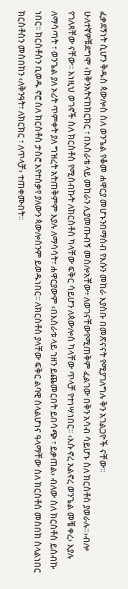ፈቃደኝነት ሲሆን ቅዱስ ጳውሎስ ስለ ወንጌል የቆመ ሐዋርያ መሆኑንበማሰብ የእሱን መከራ እያሰቡ በመጽናናት የሚያገለግሉ ቅን አገልጋዮች ናቸው፡፡
ሁለተኛዎቹደግሞ ‹ከቅንአትናከክርክር ፣ በእስራቴ ላይ መከራን ሊያመጡብኝ መስሎአቸው፥ ለወገናቸውየሚጠቅም ፈልገው በቅን አሳብ ሳይሆኑ ስለ ክርስቶስ ያወራሉ።›ብሎ የገለጻቸው ናቸው፡፡ እነዚህ ወገኖች ስለ ክርስቶስ የሚሰብኩት ለክርስቶስ ካላቸው ፍቅር ሳይሆን ለጳውሎስ ካላቸው ጥላቻ የተነሣነበር፡፡ ‹እሱ ኖረ አልኖረ ወንጌል መቼ ቀረ› እያሉ ለማሳጣት ፣ ወንጌል ያለ ኦሪት ጥምቀት ያለ ግዝረት አትጠቅምም እያሉ ለማሳሳት፣ ሐዋርያውም ‹በእስራቱ ላይ ኀዘን ይጨመርበት ይበሳጭ ፣ ይቃጠል› ብለው ስለ ክርስቶስ ይሰብኩ ነበር፡፡ ክርስቶስን ቢወዱ ኖሮ ስለ ክርስቶስ ታስሮ እየተሰቃየ ያለውን ጳውሎስንም ይወዱነበር፡፡ ለክርስቶስ ያላቸው ፍቅር ልባዊ ስላልሆነና ዓላማቸው ስለ ክርስቶስ መስበክ ስላልነበር ክርስቶስን መስበክን ‹ለቅንዓት፣ ለክርክር ፣ ለጥላቻ› ተጠቀሙበት፡፡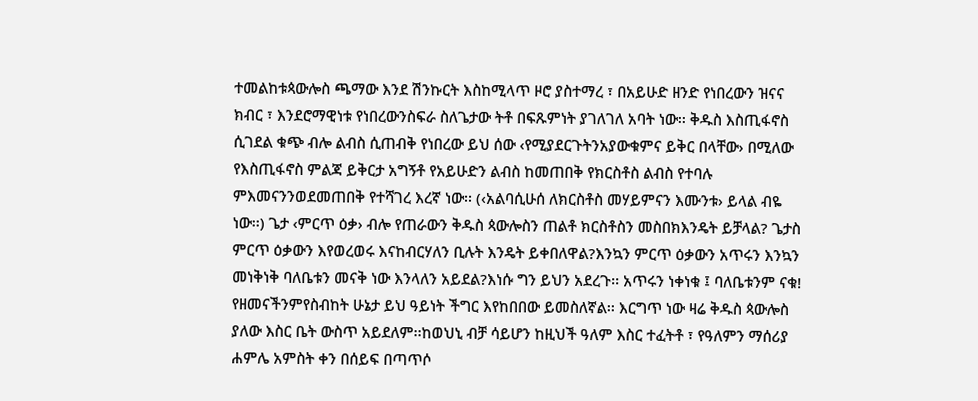ተመልከቱጳውሎስ ጫማው እንደ ሽንኩርት እስከሚላጥ ዞሮ ያስተማረ ፣ በአይሁድ ዘንድ የነበረውን ዝናና ክብር ፣ እንደሮማዊነቱ የነበረውንስፍራ ስለጌታው ትቶ በፍጹምነት ያገለገለ አባት ነው፡፡ ቅዱስ እስጢፋኖስ ሲገደል ቁጭ ብሎ ልብስ ሲጠብቅ የነበረው ይህ ሰው ‹የሚያደርጉትንአያውቁምና ይቅር በላቸው› በሚለው የእስጢፋኖስ ምልጃ ይቅርታ አግኝቶ የአይሁድን ልብስ ከመጠበቅ የክርስቶስ ልብስ የተባሉ ምእመናንንወደመጠበቅ የተሻገረ እረኛ ነው፡፡ (‹አልባሲሁሰ ለክርስቶስ መሃይምናን እሙንቱ› ይላል ብዬ ነው፡፡) ጌታ ‹ምርጥ ዕቃ› ብሎ የጠራውን ቅዱስ ጳውሎስን ጠልቶ ክርስቶስን መስበክእንዴት ይቻላል? ጌታስ ምርጥ ዕቃውን እየወረወሩ እናከብርሃለን ቢሉት እንዴት ይቀበለዋል?እንኳን ምርጥ ዕቃውን አጥሩን እንኳን መነቅነቅ ባለቤቱን መናቅ ነው እንላለን አይደል?እነሱ ግን ይህን አደረጉ፡፡ አጥሩን ነቀነቁ ፤ ባለቤቱንም ናቁ!
የዘመናችንምየስብከት ሁኔታ ይህ ዓይነት ችግር እየከበበው ይመስለኛል፡፡ እርግጥ ነው ዛሬ ቅዱስ ጳውሎስ ያለው እስር ቤት ውስጥ አይደለም፡፡ከወህኒ ብቻ ሳይሆን ከዚህች ዓለም እስር ተፈትቶ ፣ የዓለምን ማሰሪያ ሐምሌ አምስት ቀን በሰይፍ በጣጥሶ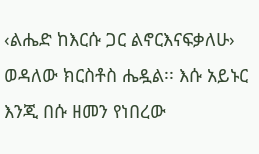‹ልሔድ ከእርሱ ጋር ልኖርእናፍቃለሁ› ወዳለው ክርስቶስ ሔዷል፡፡ እሱ አይኑር እንጂ በሱ ዘመን የነበረው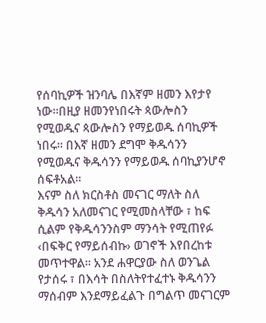የሰባኪዎች ዝንባሌ በእኛም ዘመን እየታየ ነው፡፡በዚያ ዘመንየነበሩት ጳውሎስን የሚወዱና ጳውሎስን የማይወዱ ሰባኪዎች ነበሩ፡፡ በእኛ ዘመን ደግሞ ቅዱሳንን የሚወዱና ቅዱሳንን የማይወዱ ሰባኪያንሆኖ ሰፍቶአል፡፡
እናም ስለ ክርስቶስ መናገር ማለት ስለ ቅዱሳን አለመናገር የሚመስላቸው ፣ ከፍ ሲልም የቅዱሳንንስም ማንሳት የሚጠየፉ ‹በፍቅር የማይሰብኩ› ወገኖች እየበረከቱ መጥተዋል፡፡ አንደ ሐዋርያው ስለ ወንጌል የታሰሩ ፣ በእሳት በስለትየተፈተኑ ቅዱሳንን ማሰብም እንደማይፈልጉ በግልጥ መናገርም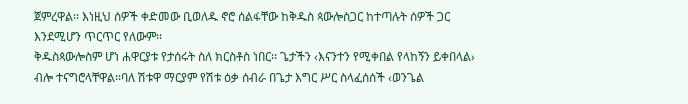ጀምረዋል፡፡ እነዚህ ሰዎች ቀድመው ቢወለዱ ኖሮ ሰልፋቸው ከቅዱስ ጳውሎስጋር ከተጣሉት ሰዎች ጋር እንደሚሆን ጥርጥር የለውም፡፡
ቅዱስጳውሎስም ሆነ ሐዋርያቱ የታሰሩት ስለ ክርስቶስ ነበር፡፡ ጌታችን ‹እናንተን የሚቀበል የላከኝን ይቀበላል› ብሎ ተናግሮላቸዋል፡፡ባለ ሽቱዋ ማርያም የሽቱ ዕቃ ሰብራ በጌታ እግር ሥር ስላፈሰሰች ‹ወንጌል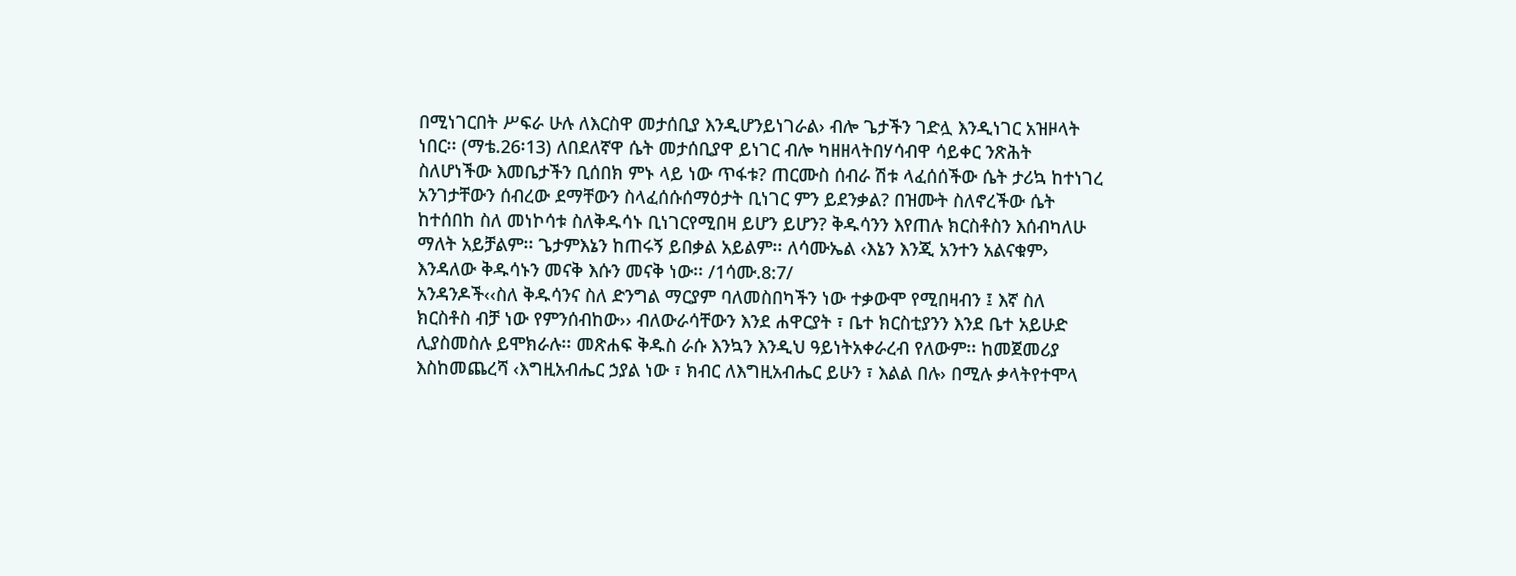በሚነገርበት ሥፍራ ሁሉ ለእርስዋ መታሰቢያ እንዲሆንይነገራል› ብሎ ጌታችን ገድሏ እንዲነገር አዝዞላት ነበር፡፡ (ማቴ.26፡13) ለበደለኛዋ ሴት መታሰቢያዋ ይነገር ብሎ ካዘዘላትበሃሳብዋ ሳይቀር ንጽሕት ስለሆነችው እመቤታችን ቢሰበክ ምኑ ላይ ነው ጥፋቱ? ጠርሙስ ሰብራ ሽቱ ላፈሰሰችው ሴት ታሪኳ ከተነገረ አንገታቸውን ሰብረው ደማቸውን ስላፈሰሱሰማዕታት ቢነገር ምን ይደንቃል? በዝሙት ስለኖረችው ሴት ከተሰበከ ስለ መነኮሳቱ ስለቅዱሳኑ ቢነገርየሚበዛ ይሆን ይሆን? ቅዱሳንን እየጠሉ ክርስቶስን እሰብካለሁ ማለት አይቻልም፡፡ ጌታምእኔን ከጠሩኝ ይበቃል አይልም፡፡ ለሳሙኤል ‹እኔን እንጂ አንተን አልናቁም› እንዳለው ቅዱሳኑን መናቅ እሱን መናቅ ነው፡፡ /1ሳሙ.8:7/
አንዳንዶች‹‹ስለ ቅዱሳንና ስለ ድንግል ማርያም ባለመስበካችን ነው ተቃውሞ የሚበዛብን ፤ እኛ ስለ ክርስቶስ ብቻ ነው የምንሰብከው›› ብለውራሳቸውን እንደ ሐዋርያት ፣ ቤተ ክርስቲያንን እንደ ቤተ አይሁድ ሊያስመስሉ ይሞክራሉ፡፡ መጽሐፍ ቅዱስ ራሱ እንኳን እንዲህ ዓይነትአቀራረብ የለውም፡፡ ከመጀመሪያ እስከመጨረሻ ‹እግዚአብሔር ኃያል ነው ፣ ክብር ለእግዚአብሔር ይሁን ፣ እልል በሉ› በሚሉ ቃላትየተሞላ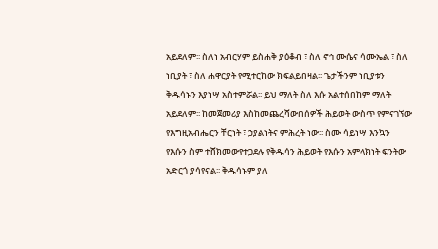አይደለም፡፡ ስለነ አብርሃም ይስሐቅ ያዕቆብ ፣ ስለ ኖኅ ሙሴና ሳሙኤል ፣ ስለ ነቢያት ፣ ስለ ሐዋርያት የሚተርከው ክፍልይበዛል፡፡ ጌታችንም ነቢያቱን ቅዱሳኑን እያነሣ አስተምሯል፡፡ ይህ ማለት ስለ እሱ አልተሰበከም ማለት አይደለም፡፡ ከመጀመሪያ እስከመጨረሻውበሰዎች ሕይወት ውስጥ የምናገኘው የእግዚአብሔርን ቸርነት ፣ ኃያልነትና ምሕረት ነው፡፡ ስሙ ሳይነሣ እንኳን የእሱን ስም ተሸክመውየተጋደሉ የቅዱሳን ሕይወት የእሱን አምላክነት ፍንትው አድርጎ ያሳየናል፡፡ ቅዱሳኑም ያለ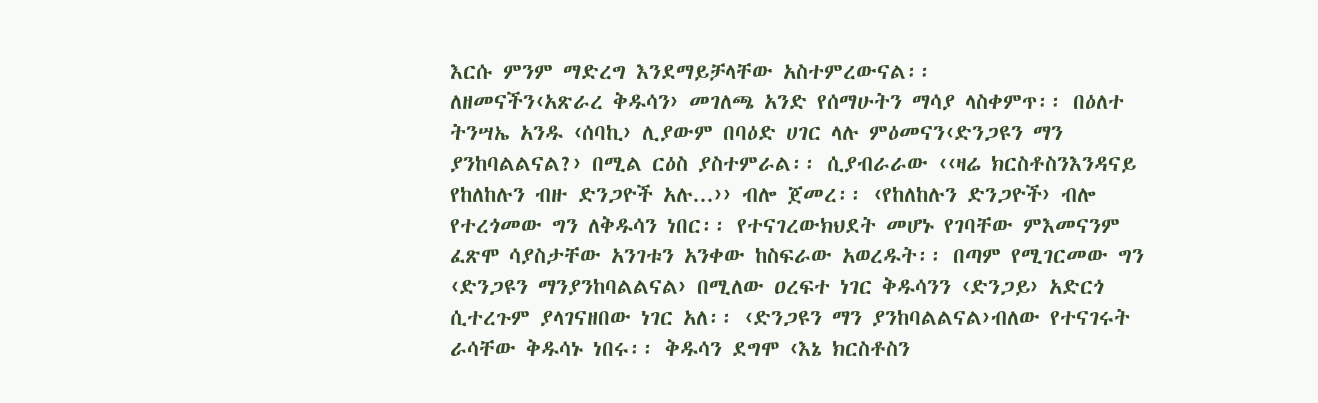እርሱ ምንም ማድረግ እንደማይቻላቸው አስተምረውናል፡፡
ለዘመናችን‹አጽራረ ቅዱሳን› መገለጫ አንድ የሰማሁትን ማሳያ ላስቀምጥ፡፡ በዕለተ ትንሣኤ አንዱ ‹ሰባኪ› ሊያውም በባዕድ ሀገር ላሉ ምዕመናን‹ድንጋዩን ማን ያንከባልልናል?› በሚል ርዕስ ያስተምራል፡፡ ሲያብራራው ‹‹ዛሬ ክርስቶስንእንዳናይ የከለከሉን ብዙ ድንጋዮች አሉ...›› ብሎ ጀመረ፡፡ ‹የከለከሉን ድንጋዮች› ብሎ የተረጎመው ግን ለቅዱሳን ነበር፡፡ የተናገረውክህደት መሆኑ የገባቸው ምእመናንም ፈጽሞ ሳያስታቸው አንገቱን አንቀው ከስፍራው አወረዱት፡፡ በጣም የሚገርመው ግን ‹ድንጋዩን ማንያንከባልልናል› በሚለው ዐረፍተ ነገር ቅዱሳንን ‹ድንጋይ› አድርጎ ሲተረጉም ያላገናዘበው ነገር አለ፡፡ ‹ድንጋዩን ማን ያንከባልልናል›ብለው የተናገሩት ራሳቸው ቅዱሳኑ ነበሩ፡፡ ቅዱሳን ደግሞ ‹እኔ ክርስቶስን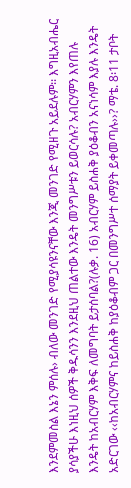እንደምመስል እኔን ምሰሉ› ብለው መንገድ የሚያሳዩንናቸው እንጂ መንገድ የሚዘጉ አይደሉም፡፡ እግዚአብሔር ያሳያችሁ እነዚህ ሰዎች ቅዱሳንን እንደዚህ ጠልተው እንዴት መንግሥቱን ይወርሳሉ? አብርሃምን እየጠሉ እንዴት ከአብርሃም እቅፍ ለመግባት ይታሰባል?(ሉቃ. 16) አብርሃም ይስሐቅ ያዕቆብን አናነሳም እያሉ እንዴት አድርገው ‹‹ከአብርሃምና ከይስሐቅ ከያዕቆብም ጋር በመንግሥተ ሰማያት ይቀመጣሉ››? ማቴ. 8፡11 ታቦት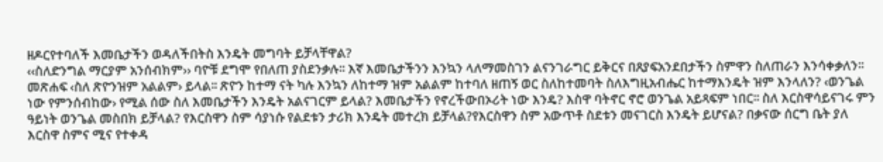ዘዶርየተባለች እመቤታችን ወዳለችበትስ እንዴት መግባት ይቻላቸዋል?
‹‹ስለድንግል ማርያም አንሰብክም›› ባዮቹ ደግሞ የበለጠ ያስደንቃሉ፡፡ እኛ እመቤታችንን እንኳን ላለማመስገን ልናንገራግር ይቅርና በጸያፍአንደበታችን ስምዋን ስለጠራን እንሳቀቃለን፡፡ መጽሐፍ ‹ስለ ጽዮንዝም አልልም› ይላል፡፡ ጽዮን ከተማ ናት ካሉ እንኳን ለከተማ ዝም አልልም ከተባለ ዘጠኝ ወር ስለከተመባት ስለእግዚአብሔር ከተማእንዴት ዝም እንላለን? ‹ወንጌል ነው የምንሰብከው› የሚል ሰው ስለ እመቤታችን እንዴት አልናገርም ይላል? እመቤታችን የኖረችውበኦሪት ነው እንዴ? እስዋ ባትኖር ኖሮ ወንጌል አይጻፍም ነበር፡፡ ስለ እርስዋሳይናገሩ ምን ዓይነት ወንጌል መስበክ ይቻላል? የእርስዋን ስም ሳያነሱ የልደቱን ታሪክ እንዴት መተረክ ይቻላል?የእርስዋን ስም አውጥቶ ስደቱን መናገርስ እንዴት ይሆናል? በቃናው ሰርግ ቤት ያለ እርስዋ ስምና ሚና የተቀዳ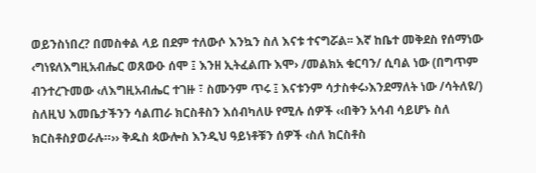ወይንስነበረ? በመስቀል ላይ በደም ተለውሶ እንኳን ስለ እናቱ ተናግሯል፡፡ እኛ ከቤተ መቅደስ የሰማነው ‹ግነዩለእግዚአብሔር ወጸውዑ ሰሞ ፤ እንዘ ኢትፈልጡ እሞ› /መልክአ ቁርባን/ ሲባል ነው (በግጥም ብንተረጉመው ‹ለእግዚአብሔር ተገዙ ፣ ስሙንም ጥሩ ፤ እናቱንም ሳታስቀሩ›እንደማለት ነው /ሳትለዩ/) ስለዚህ እመቤታችንን ሳልጠራ ክርስቶስን እሰብካለሁ የሚሉ ሰዎች ‹‹በቅን አሳብ ሳይሆኑ ስለ ክርስቶስያወራሉ።›› ቅዱስ ጳውሎስ እንዲህ ዓይነቶቹን ሰዎች ‹ስለ ክርስቶስ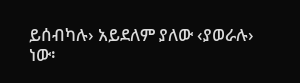ይሰብካሉ› አይደለም ያለው ‹ያወራሉ› ነው፡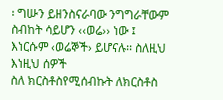፡ ግሡን ይዘንስናራባው ንግግራቸውም ስብከት ሳይሆን ‹‹ወሬ›› ነው ፤ እነርሱም ‹ወሬኞች› ይሆናሉ፡፡ ስለዚህ እነዚህ ሰዎች
ስለ ክርስቶስየሚሰብኩት ለክርስቶስ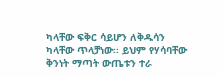ካላቸው ፍቅር ሳይሆን ለቅዱሳን ካላቸው ጥላቻነው፡፡ ይህም የሃሳባቸው ቅንነት ማጣት ውጤቱን ተራ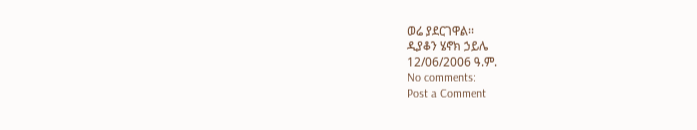ወሬ ያደርገዋል፡፡
ዲያቆን ሄኖክ ኃይሌ
12/06/2006 ዓ.ም.
No comments:
Post a Comment